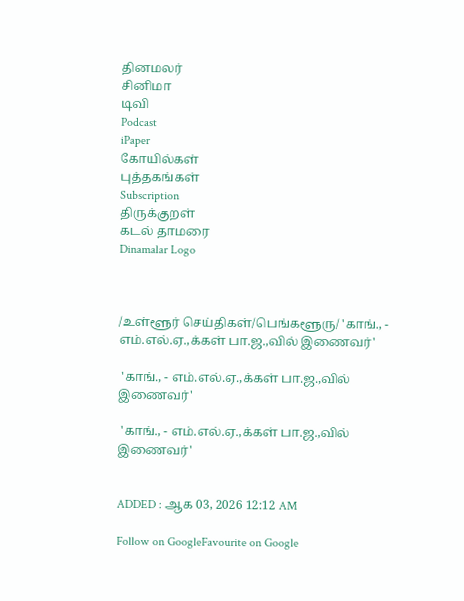தினமலர்
சினிமா
டிவி
Podcast
iPaper
கோயில்கள்
புத்தகங்கள்
Subscription
திருக்குறள்
கடல் தாமரை
Dinamalar Logo



/உள்ளூர் செய்திகள்/பெங்களூரு/ 'காங்., - எம்.எல்.ஏ.,க்கள் பா.ஜ.,வில் இணைவர்'

 'காங்., - எம்.எல்.ஏ.,க்கள் பா.ஜ.,வில் இணைவர்'

 'காங்., - எம்.எல்.ஏ.,க்கள் பா.ஜ.,வில் இணைவர்'


ADDED : ஆக 03, 2026 12:12 AM

Follow on GoogleFavourite on Google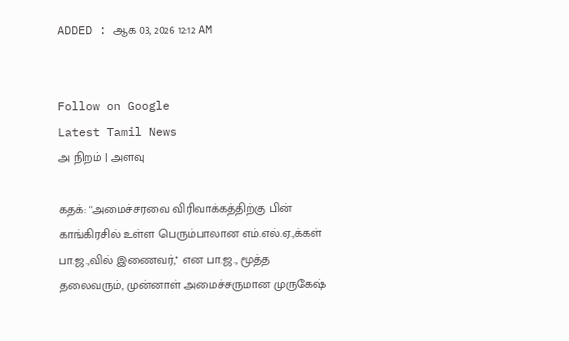ADDED : ஆக 03, 2026 12:12 AM


Follow on Google
Latest Tamil News
அ நிறம் | அளவு

கதக்: ''அமைச்சரவை விரிவாக்கத்திற்கு பின் காங்கிரசில் உள்ள பெரும்பாலான எம்.எல்.ஏ.,க்கள் பா.ஜ.,வில் இணைவர்,'' என பா.ஜ., மூத்த தலைவரும், முன்னாள் அமைச்சருமான முருகேஷ்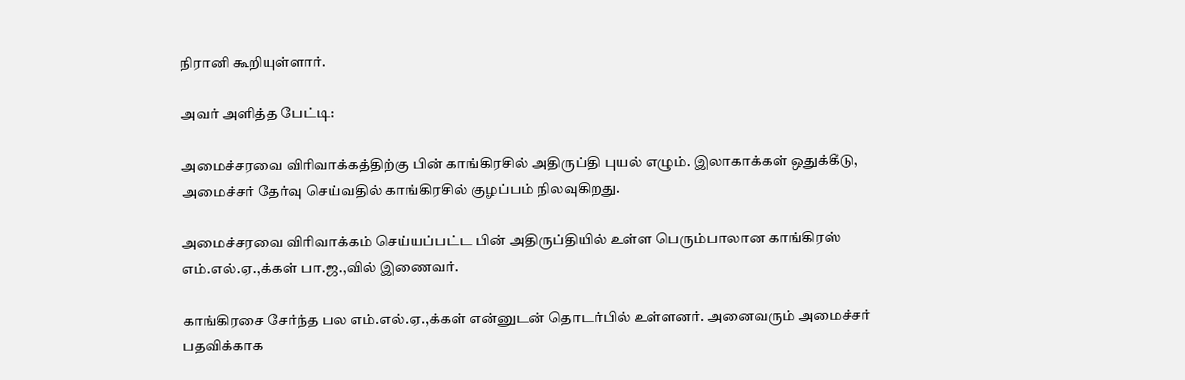நிரானி கூறியுள்ளார்.

அவர் அளித்த பேட்டி:

அமைச்சரவை விரிவாக்கத்திற்கு பின் காங்கிரசில் அதிருப்தி புயல் எழும். இலாகாக்கள் ஒதுக்கீடு, அமைச்சர் தேர்வு செய்வதில் காங்கிரசில் குழப்பம் நிலவுகிறது.

அமைச்சரவை விரிவாக்கம் செய்யப்பட்ட பின் அதிருப்தியில் உள்ள பெரும்பாலான காங்கிரஸ் எம்.எல்.ஏ.,க்கள் பா.ஜ.,வில் இணைவர்.

காங்கிரசை சேர்ந்த பல எம்.எல்.ஏ.,க்கள் என்னுடன் தொடர்பில் உள்ளனர். அனைவரும் அமைச்சர் பதவிக்காக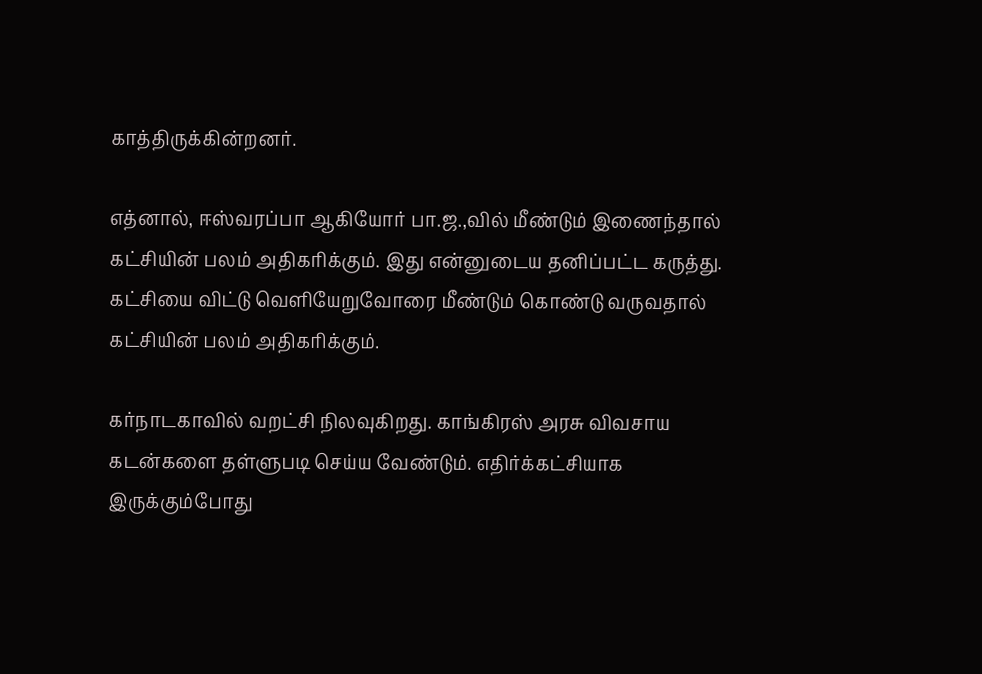காத்திருக்கின்றனர்.

எத்னால், ஈஸ்வரப்பா ஆகியோர் பா.ஜ.,வில் மீண்டும் இணைந்தால் கட்சியின் பலம் அதிகரிக்கும். இது என்னுடைய தனிப்பட்ட கருத்து. கட்சியை விட்டு வெளியேறுவோரை மீண்டும் கொண்டு வருவதால் கட்சியின் பலம் அதிகரிக்கும்.

கர்நாடகாவில் வறட்சி நிலவுகிறது. காங்கிரஸ் அரசு விவசாய கடன்களை தள்ளுபடி செய்ய வேண்டும். எதிர்க்கட்சியாக இருக்கும்போது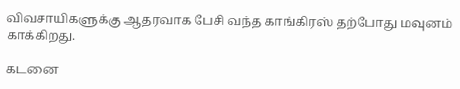விவசாயிகளுக்கு ஆதரவாக பேசி வந்த காங்கிரஸ் தற்போது மவுனம் காக்கிறது.

கடனை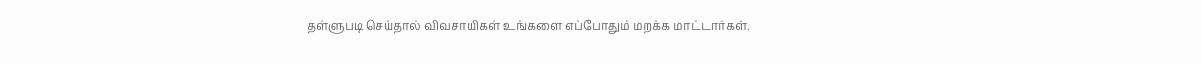தள்ளுபடி செய்தால் விவசாயிகள் உங்களை எப்போதும் மறக்க மாட்டார்கள்.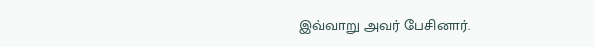இவ்வாறு அவர் பேசினார்.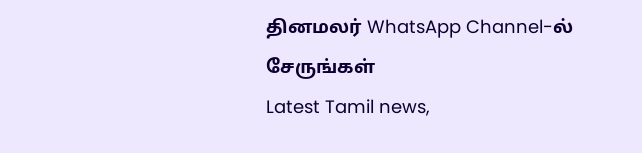தினமலர் WhatsApp Channel-ல் சேருங்கள்
Latest Tamil news,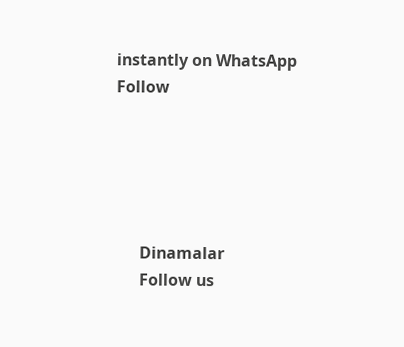instantly on WhatsApp
Follow





      Dinamalar
      Follow us